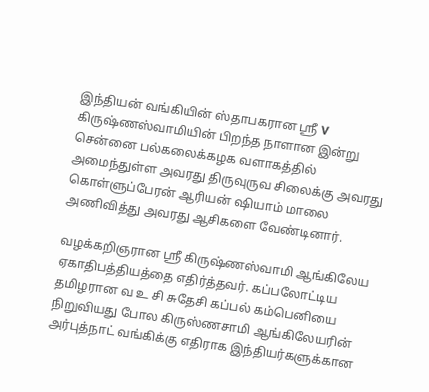இந்தியன் வங்கியின் ஸ்தாபகரான ஶ்ரீ V கிருஷ்ணஸ்வாமியின் பிறந்த நாளான இன்று சென்னை பல்கலைக்கழக வளாகத்தில் அமைந்துள்ள அவரது திருவுருவ சிலைக்கு அவரது கொள்ளுப்பேரன் ஆரியன் ஷியாம் மாலை அணிவித்து அவரது ஆசிகளை வேண்டினார்.

வழக்கறிஞரான ஶ்ரீ கிருஷ்ணஸ்வாமி ஆங்கிலேய ஏகாதிபத்தியத்தை எதிர்த்தவர். கப்பலோட்டிய தமிழரான வ உ சி சுதேசி கப்பல் கம்பெனியை நிறுவியது போல கிருஸ்ணசாமி ஆங்கிலேயரின் அர்புத்நாட் வங்கிக்கு எதிராக இந்தியர்களுக்கான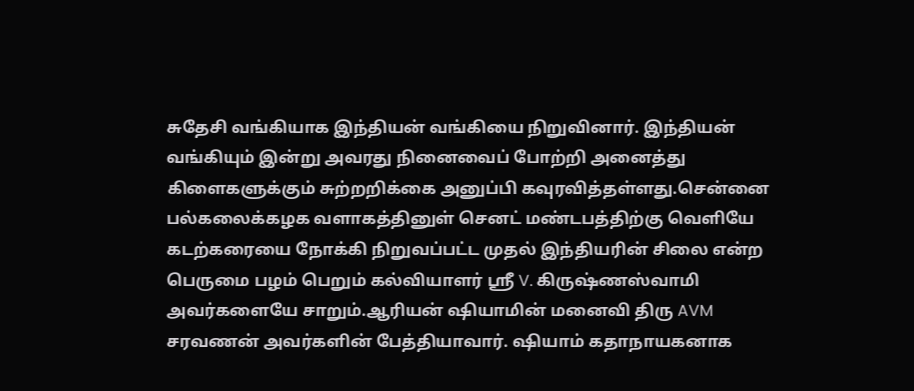சுதேசி வங்கியாக இந்தியன் வங்கியை நிறுவினார். இந்தியன் வங்கியும் இன்று அவரது நினைவைப் போற்றி அனைத்து கிளைகளுக்கும் சுற்றறிக்கை அனுப்பி கவுரவித்தள்ளது.சென்னை பல்கலைக்கழக வளாகத்தினுள் செனட் மண்டபத்திற்கு வெளியே கடற்கரையை நோக்கி நிறுவப்பட்ட முதல் இந்தியரின் சிலை என்ற பெருமை பழம் பெறும் கல்வியாளர் ஶ்ரீ V. கிருஷ்ணஸ்வாமி அவர்களையே சாறும்.ஆரியன் ஷியாமின் மனைவி திரு AVM சரவணன் அவர்களின் பேத்தியாவார். ஷியாம் கதாநாயகனாக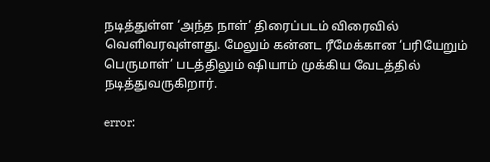நடித்துள்ள ‘அந்த நாள்’ திரைப்படம் விரைவில் வெளிவரவுள்ளது. மேலும் கன்னட ரீமேக்கான ‘பரியேறும் பெருமாள்’ படத்திலும் ஷியாம் முக்கிய வேடத்தில் நடித்துவருகிறார்.

error: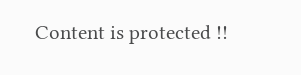Content is protected !!